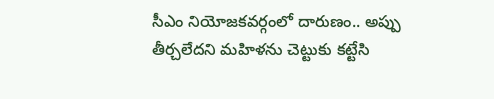సీఎం నియోజకవర్గంలో దారుణం.. అప్పు తీర్చలేదని మహిళను చెట్టుకు కట్టేసి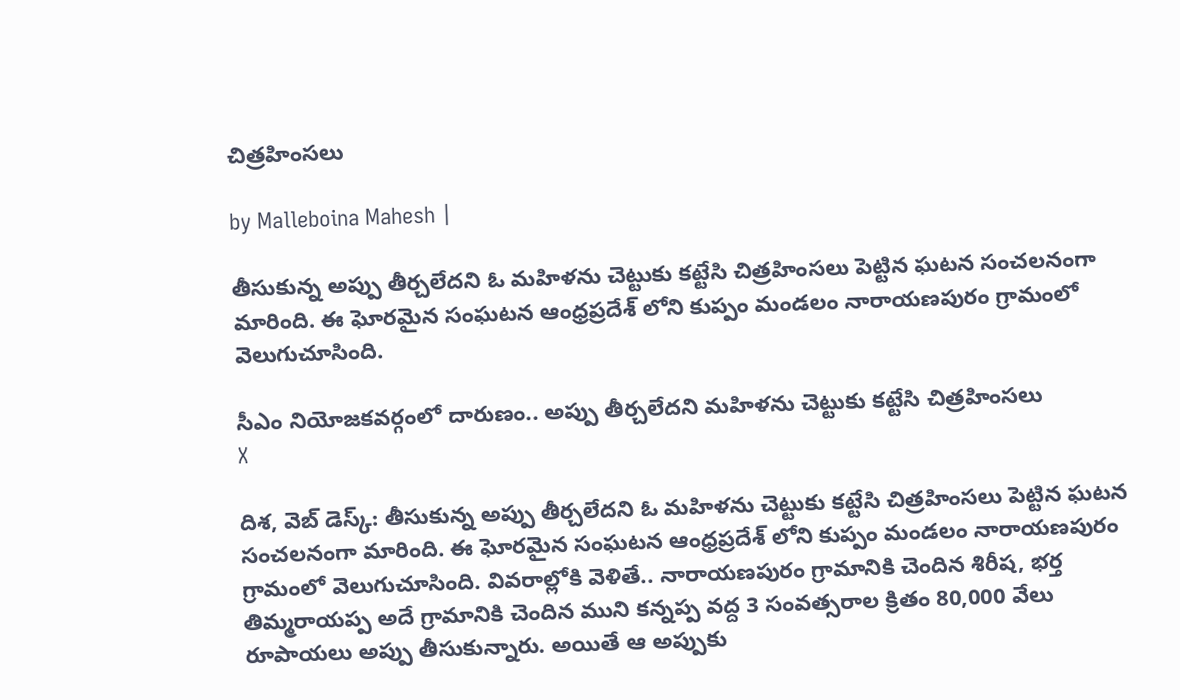చిత్రహింసలు

by Malleboina Mahesh |

తీసుకున్న అప్పు తీర్చలేదని ఓ మహిళను చెట్టుకు కట్టేసి చిత్రహింసలు పెట్టిన ఘటన సంచలనంగా మారింది. ఈ ఘోరమైన సంఘటన ఆంధ్రప్రదేశ్ లోని కుప్పం మండలం నారాయణపురం గ్రామంలో వెలుగుచూసింది.

సీఎం నియోజకవర్గంలో దారుణం.. అప్పు తీర్చలేదని మహిళను చెట్టుకు కట్టేసి చిత్రహింసలు
X

దిశ, వెబ్ డెస్క్: తీసుకున్న అప్పు తీర్చలేదని ఓ మహిళను చెట్టుకు కట్టేసి చిత్రహింసలు పెట్టిన ఘటన సంచలనంగా మారింది. ఈ ఘోరమైన సంఘటన ఆంధ్రప్రదేశ్ లోని కుప్పం మండలం నారాయణపురం గ్రామంలో వెలుగుచూసింది. వివరాల్లోకి వెళితే.. నారాయణపురం గ్రామానికి చెందిన శిరీష, భర్త తిమ్మరాయప్ప అదే గ్రామానికి చెందిన ముని కన్నప్ప వద్ద 3 సంవత్సరాల క్రితం 80,000 వేలు రూపాయలు అప్పు తీసుకున్నారు. అయితే ఆ అప్పుకు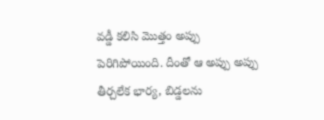వడ్డీ కలిసి మొత్తం అప్పు పెరిగిపోయింది. దీంతో ఆ అప్పు అప్పు తీర్చలేక భార్య, బిడ్డలను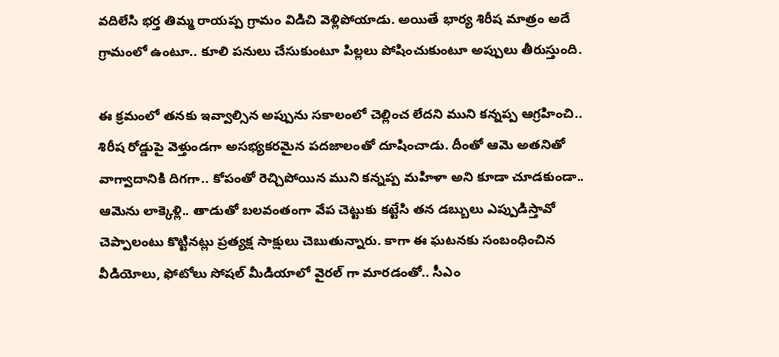వదిలేసి భర్త తిమ్మ రాయప్ప గ్రామం విడిచి వెళ్లిపోయాడు. అయితే భార్య శిరీష మాత్రం అదే గ్రామంలో ఉంటూ.. కూలి పనులు చేసుకుంటూ పిల్లలు పోషించుకుంటూ అప్పులు తీరుస్తుంది.

ఈ క్రమంలో తనకు ఇవ్వాల్సిన అప్పును సకాలంలో చెల్లించ లేదని ముని కన్నప్ప ఆగ్రహించి.. శిరీష రోడ్డుపై వెళ్తుండగా అసభ్యకరమైన పదజాలంతో దూషించాడు. దీంతో ఆమె అతనితో వాగ్వాదానికి దిగగా.. కోపంతో రెచ్చిపోయిన ముని కన్నప్ప మహిళా అని కూడా చూడకుండా.. ఆమెను లాక్కెళ్లి.. తాడుతో బలవంతంగా వేప చెట్టుకు కట్టేసి తన డబ్బులు ఎప్పుడిస్తావో చెప్పాలంటు కొట్టినట్లు ప్రత్యక్ష సాక్షులు చెబుతున్నారు. కాగా ఈ ఘటనకు సంబంధించిన వీడియోలు, ఫోటోలు సోషల్ మీడియాలో వైరల్ గా మారడంతో.. సీఎం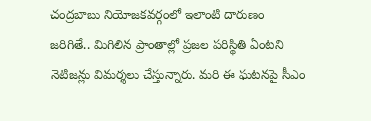చంద్రబాబు నియోజకవర్గంలో ఇలాంటి దారుణం జరిగితే.. మిగిలిన ప్రాంతాల్లో ప్రజల పరిస్థితి ఏంటని నెటిజన్లు విమర్శలు చేస్తున్నారు. మరి ఈ ఘటనపై సీఎం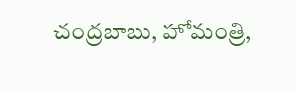చంద్రబాబు, హోమంత్రి,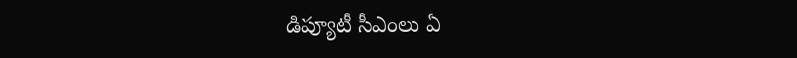డిప్యూటీ సీఎంలు ఏ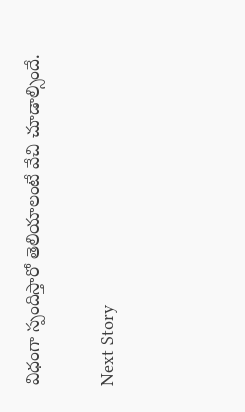విధంగా స్పందిస్తారో తెలియాలంటే వేచి చూడాల్సిందే.

Next Story